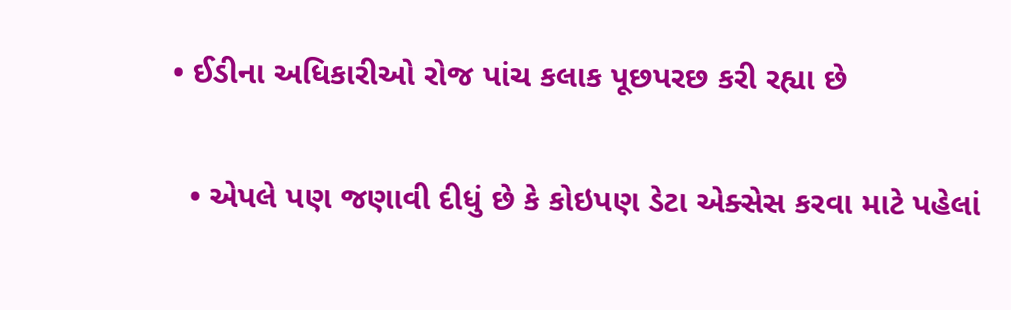• ઈડીના અધિકારીઓ રોજ પાંચ કલાક પૂછપરછ કરી રહ્યા છે

  • એપલે પણ જણાવી દીધું છે કે કોઇપણ ડેટા એક્સેસ કરવા માટે પહેલાં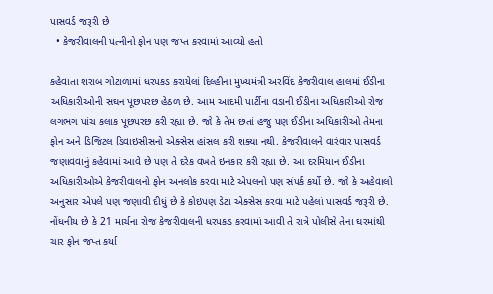પાસવર્ડ જરૂરી છે
  • કેજરીવાલની પત્નીનો ફોન પણ જપ્ત કરવામાં આવ્યો હતો

કહેવાતા શરાબ ગોટાળામાં ધરપકડ કરાયેલાં દિલ્હીના મુખ્યમંત્રી અરવિંદ કેજરીવાલ હાલમાં ઈડીના અધિકારીઓની સઘન પૂછપરછ હેઠળ છે. આમ આદમી પાર્ટીના વડાની ઈડીના અધિકારીઓ રોજ લગભગ પાંચ કલાક પૂછપરછ કરી રહ્યા છે. જો કે તેમ છતાં હજુ પણ ઈડીના અધિકારીઓ તેમના ફોન અને ડિજિટલ ડિવાઇસીસનો એક્સેસ હાંસલ કરી શક્યા નથી. કેજરીવાલને વારંવાર પાસવર્ડ જણાવવાનું કહેવામાં આવે છે પણ તે દરેક વખતે ઇનકાર કરી રહ્યા છે. આ દરમિયાન ઈડીના અધિકારીઓએ કેજરીવાલનો ફોન અનલોક કરવા માટે એપલનો પણ સંપર્ક કર્યો છે. જો કે અહેવાલો અનુસાર એપલે પણ જણાવી દીધું છે કે કોઇપણ ડેટા એક્સેસ કરવા માટે પહેલાં પાસવર્ડ જરૂરી છે. નોંધનીય છે કે 21 માર્ચના રોજ કેજરીવાલની ધરપકડ કરવામાં આવી તે રાત્રે પોલીસે તેના ઘરમાંથી ચાર ફોન જપ્ત કર્યા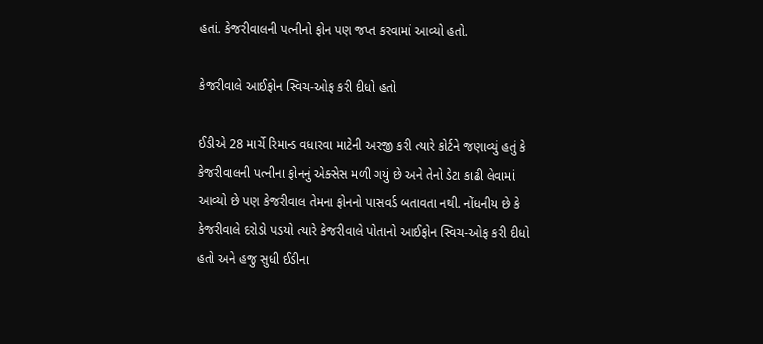હતાં. કેજરીવાલની પત્નીનો ફોન પણ જપ્ત કરવામાં આવ્યો હતો.

કેજરીવાલે આઈફોન સ્વિચ-ઓફ કરી દીધો હતો

ઈડીએ 28 માર્ચે રિમાન્ડ વધારવા માટેની અરજી કરી ત્યારે કોર્ટને જણાવ્યું હતું કે કેજરીવાલની પત્નીના ફોનનું એક્સેસ મળી ગયું છે અને તેનો ડેટા કાઢી લેવામાં આવ્યો છે પણ કેજરીવાલ તેમના ફોનનો પાસવર્ડ બતાવતા નથી. નોંધનીય છે કે કેજરીવાલે દરોડો પડયો ત્યારે કેજરીવાલે પોતાનો આઈફોન સ્વિચ-ઓફ કરી દીધો હતો અને હજુ સુધી ઈડીના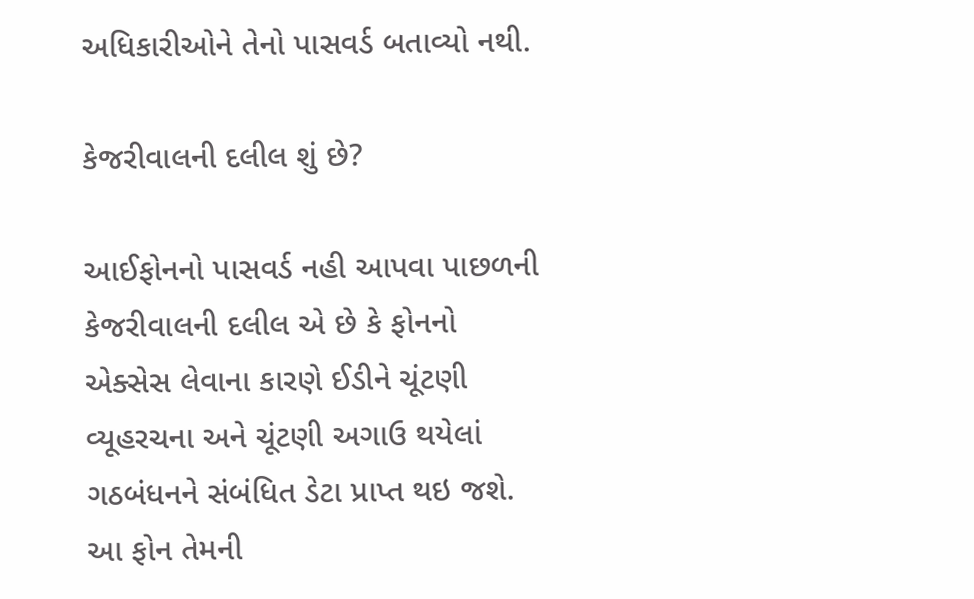અધિકારીઓને તેનો પાસવર્ડ બતાવ્યો નથી.

કેજરીવાલની દલીલ શું છે?

આઈફોનનો પાસવર્ડ નહી આપવા પાછળની કેજરીવાલની દલીલ એ છે કે ફોનનો એક્સેસ લેવાના કારણે ઈડીને ચૂંટણી વ્યૂહરચના અને ચૂંટણી અગાઉ થયેલાં ગઠબંધનને સંબંધિત ડેટા પ્રાપ્ત થઇ જશે. આ ફોન તેમની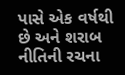પાસે એક વર્ષથી છે અને શરાબ નીતિની રચના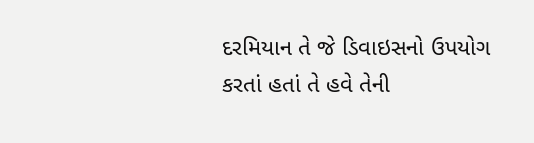દરમિયાન તે જે ડિવાઇસનો ઉપયોગ કરતાં હતાં તે હવે તેની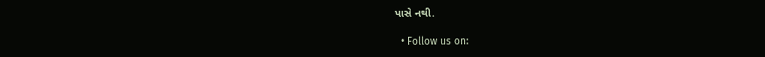પાસે નથી.

  • Follow us on: